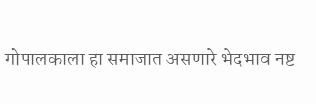गोपालकाला हा समाजात असणारे भेदभाव नष्ट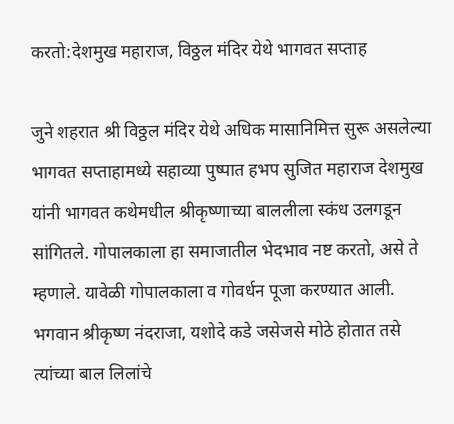करतो:देशमुख महाराज, विठ्ठल मंदिर येथे भागवत सप्ताह

जुने शहरात श्री विठ्ठल मंदिर येथे अधिक मासानिमित्त सुरू असलेल्या भागवत सप्ताहामध्ये सहाव्या पुष्पात हभप सुजित महाराज देशमुख यांनी भागवत कथेमधील श्रीकृष्णाच्या बाललीला स्कंध उलगडून सांगितले. गोपालकाला हा समाजातील भेदभाव नष्ट करतो, असे ते म्हणाले. यावेळी गोपालकाला व गोवर्धन पूजा करण्यात आली. भगवान श्रीकृष्ण नंदराजा, यशोदे कडे जसेजसे मोठे होतात तसे त्यांच्या बाल लिलांचे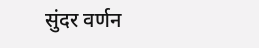सुंदर वर्णन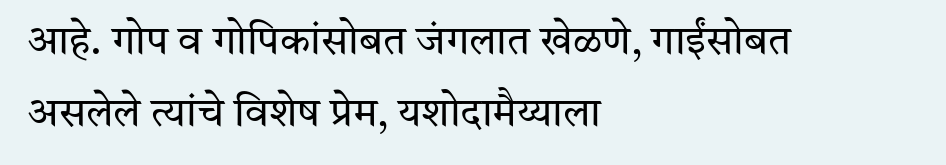आहे. गोप व गोपिकांसोबत जंगलात खेळणे, गाईंसोबत असलेले त्यांचे विशेष प्रेम, यशोदामैय्याला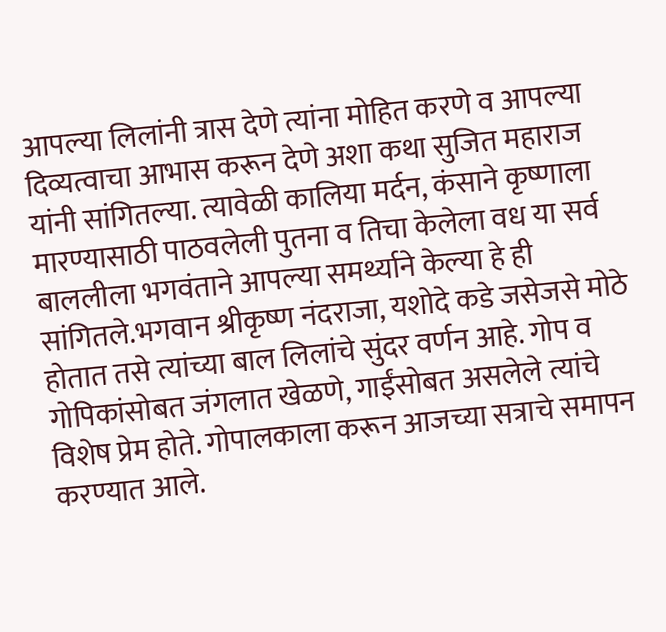आपल्या लिलांनी त्रास देणे त्यांना मोहित करणे व आपल्या दिव्यत्वाचा आभास करून देणे अशा कथा सुजित महाराज यांनी सांगितल्या. त्यावेळी कालिया मर्दन, कंसाने कृष्णाला मारण्यासाठी पाठवलेली पुतना व तिचा केलेला वध या सर्व बाललीला भगवंताने आपल्या समर्थ्याने केल्या हे ही सांगितले.भगवान श्रीकृष्ण नंदराजा, यशोदे कडे जसेजसे मोठे होतात तसे त्यांच्या बाल लिलांचे सुंदर वर्णन आहे. गोप व गोपिकांसोबत जंगलात खेळणे, गाईंसोबत असलेले त्यांचे विशेष प्रेम होते. गोपालकाला करून आजच्या सत्राचे समापन करण्यात आले.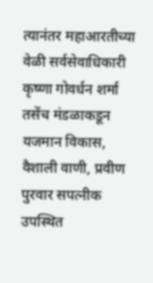त्यानंतर महाआरतीच्या वेळी सर्वसेवाधिकारी कृष्णा गोवर्धन शर्मा तसेंच मंडळाकडून यजमान विकास, वैशाली वाणी, प्रवीण पुरवार सपत्नीक उपस्थित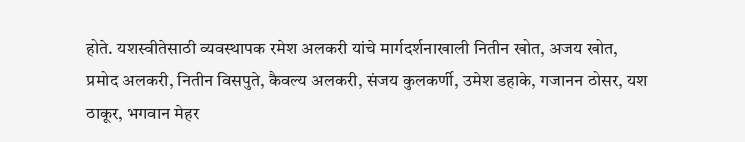होते. यशस्वीतेसाठी व्यवस्थापक रमेश अलकरी यांचे मार्गदर्शनाखाली नितीन खोत, अजय खोत, प्रमोद अलकरी, नितीन विसपुते, कैवल्य अलकरी, संजय कुलकर्णी, उमेश डहाके, गजानन ठोसर, यश ठाकूर, भगवान मेहर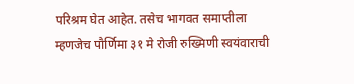परिश्रम घेत आहेत. तसेच भागवत समाप्तीला म्हणजेच पौर्णिमा ३१ मे रोजी रुख्मिणी स्वयंवाराची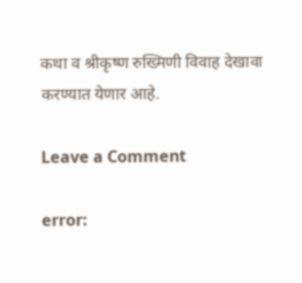कथा व श्रीकृष्ण रुख्मिणी विवाह देखावा करण्यात येणार आहे.

Leave a Comment

error: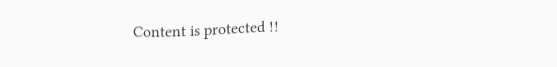Content is protected !!